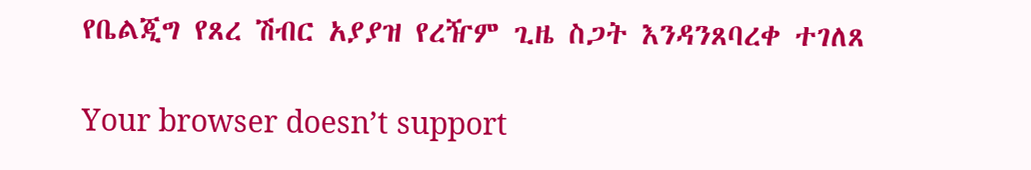የቤልጂግ የጸረ ሽብር አያያዝ የረዥም ጊዜ ስጋት እንዳንጸባረቀ ተገለጸ

Your browser doesn’t support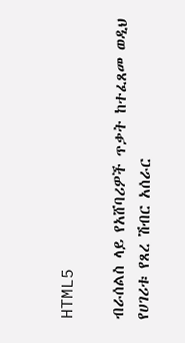HTML5

ብራሰልስ ላይ የአሸባሪዎች ጥቃት ከተፈጸመ ወዲህ የሀገሪቱ የጸረ ሽብር አሰራር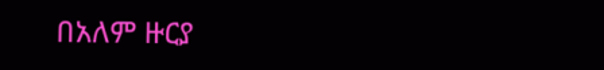በአለም ዙርያ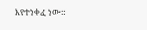እየተነቀፈ ነው።